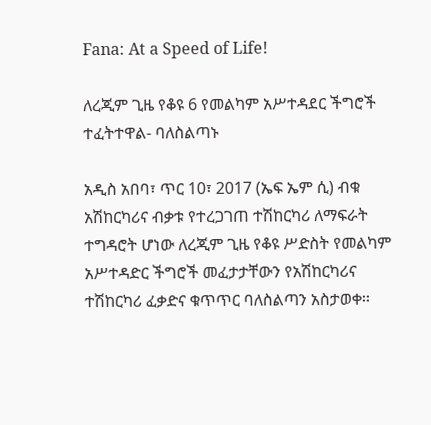Fana: At a Speed of Life!

ለረጂም ጊዜ የቆዩ 6 የመልካም አሥተዳደር ችግሮች ተፈትተዋል- ባለስልጣኑ

አዲስ አበባ፣ ጥር 10፣ 2017 (ኤፍ ኤም ሲ) ብቁ አሽከርካሪና ብቃቱ የተረጋገጠ ተሽከርካሪ ለማፍራት ተግዳሮት ሆነው ለረጂም ጊዜ የቆዩ ሥድስት የመልካም አሥተዳድር ችግሮች መፈታታቸውን የአሽከርካሪና ተሽከርካሪ ፈቃድና ቁጥጥር ባለስልጣን አስታወቀ፡፡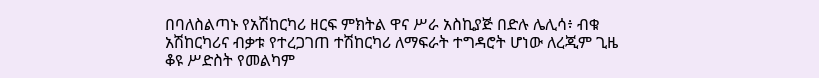በባለስልጣኑ የአሽከርካሪ ዘርፍ ምክትል ዋና ሥራ አስኪያጅ በድሉ ሌሊሳ፥ ብቁ አሽከርካሪና ብቃቱ የተረጋገጠ ተሽከርካሪ ለማፍራት ተግዳሮት ሆነው ለረጂም ጊዜ ቆዩ ሥድስት የመልካም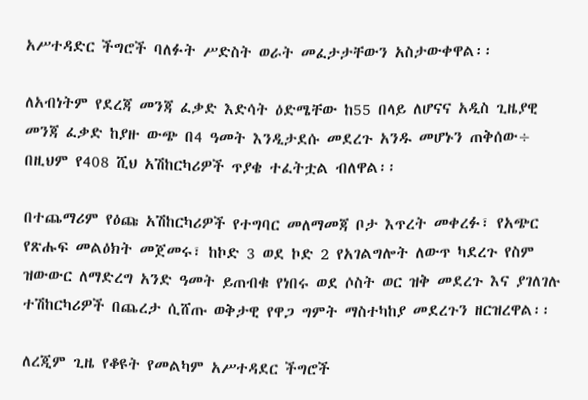አሥተዳድር ችግሮች ባለፉት ሥድስት ወራት መፈታታቸውን አስታውቀዋል፡፡

ለአብነትም የደረጃ መንጃ ፈቃድ እድሳት ዕድሜቸው ከ55 በላይ ለሆናና አዲስ ጊዜያዊ መንጃ ፈቃድ ከያዙ ውጭ በ4 ዓመት እንዲታደሱ መደረጉ አንዱ መሆኑን ጠቅሰው÷ በዚህም የ408 ሺህ አሽከርካሪዎች ጥያቄ ተፈትቷል ብለዋል፡፡

በተጨማሪም የዕጩ አሽከርካሪዎች የተግባር መለማመጃ ቦታ እጥረት መቀረፉ፣ የአጭር የጽሑፍ መልዕክት መጀመሩ፣ ከኮድ 3 ወደ ኮድ 2 የአገልግሎት ለውጥ ካደረጉ የስም ዝውውር ለማድረግ አንድ ዓመት ይጠብቁ የነበሩ ወደ ሶስት ወር ዝቅ መደረጉ እና ያገለገሉ ተሽከርካሪዎች በጨረታ ሲሸጡ ወቅታዊ የዋጋ ግምት ማስተካከያ መደረጉን ዘርዝረዋል፡፡

ለረጂም ጊዜ የቆዩት የመልካም አሥተዳደር ችግሮች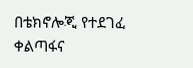በቴክኖሎጂ የተደገፈ ቀልጣፋና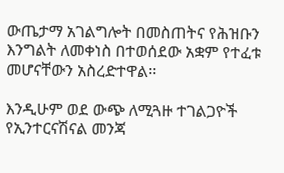ውጤታማ አገልግሎት በመስጠትና የሕዝቡን እንግልት ለመቀነስ በተወሰደው አቋም የተፈቱ መሆናቸውን አስረድተዋል፡፡

እንዲሁም ወደ ውጭ ለሚጓዙ ተገልጋዮች የኢንተርናሽናል መንጃ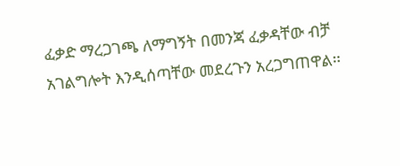ፈቃድ ማረጋገጫ ለማግኝት በመንጃ ፈቃዳቸው ብቻ አገልግሎት እንዲሰጣቸው መደረጉን አረጋግጠዋል፡፡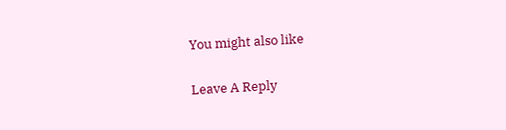You might also like

Leave A Reply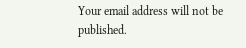Your email address will not be published.